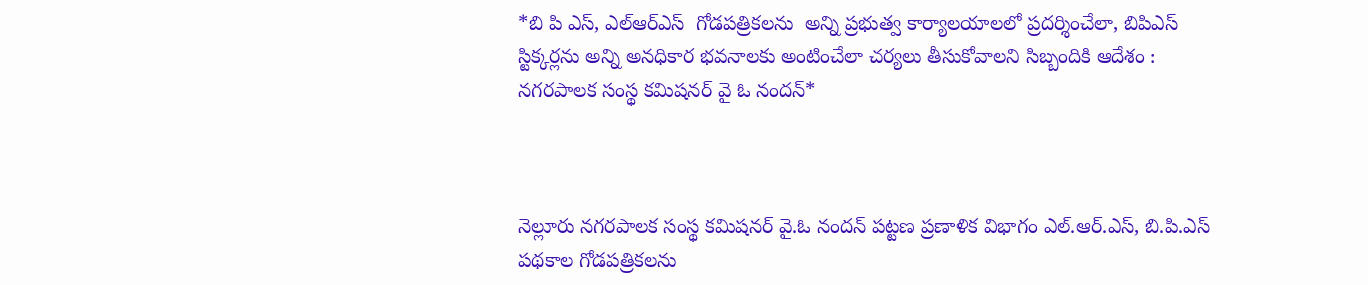*బి పి ఎస్, ఎల్ఆర్ఎస్  గోడపత్రికలను  అన్ని ప్రభుత్వ కార్యాలయాలలో ప్రదర్శించేలా, బిపిఎస్ స్టిక్కర్లను అన్ని అనధికార భవనాలకు అంటించేలా చర్యలు తీసుకోవాలని సిబ్బందికి ఆదేశం : నగరపాలక సంస్థ కమిషనర్ వై ఓ నందన్*



నెల్లూరు నగరపాలక సంస్థ కమిషనర్ వై.ఓ నందన్ పట్టణ ప్రణాళిక విభాగం ఎల్.ఆర్.ఎస్, బి.పి.ఎస్ పథకాల గోడపత్రికలను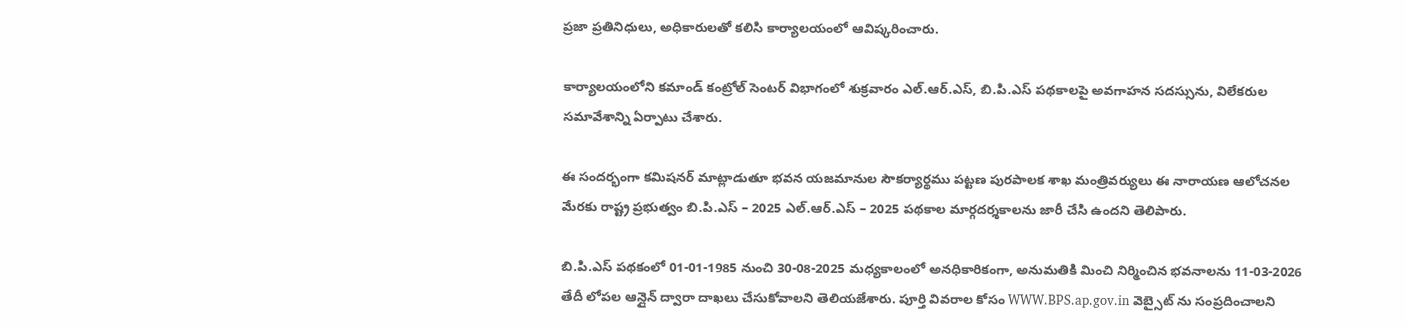ప్రజా ప్రతినిధులు, అధికారులతో కలిసి కార్యాలయంలో ఆవిష్కరించారు.

కార్యాలయంలోని కమాండ్ కంట్రోల్ సెంటర్ విభాగంలో శుక్రవారం ఎల్.ఆర్.ఎస్, బి.పి.ఎస్ పథకాలపై అవగాహన సదస్సును, విలేకరుల సమావేశాన్ని ఏర్పాటు చేశారు.

ఈ సందర్భంగా కమిషనర్ మాట్లాడుతూ భవన యజమానుల సౌకర్యార్థము పట్టణ పురపాలక శాఖ మంత్రివర్యులు ఈ నారాయణ ఆలోచనల మేరకు రాష్ట్ర ప్రభుత్వం బి.పి.ఎస్ – 2025 ఎల్.ఆర్.ఎస్ – 2025 పథకాల మార్గదర్శకాలను జారీ చేసి ఉందని తెలిపారు.

బి.పి.ఎస్ పథకంలో 01-01-1985 నుంచి 30-08-2025 మధ్యకాలంలో అనధికారికంగా, అనుమతికి మించి నిర్మించిన భవనాలను 11-03-2026 తేదీ లోపల ఆన్లైన్ ద్వారా దాఖలు చేసుకోవాలని తెలియజేశారు. పూర్తి వివరాల కోసం WWW.BPS.ap.gov.in వెబ్సైట్ ను సంప్రదించాలని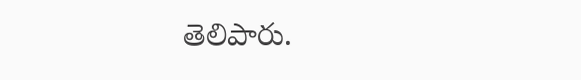తెలిపారు.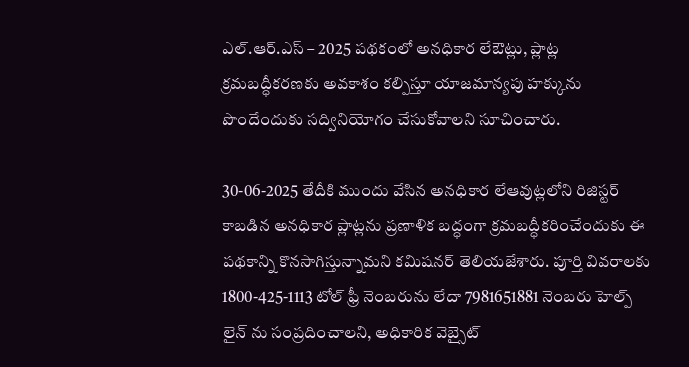ఎల్.ఆర్.ఎస్ – 2025 పథకంలో అనధికార లేఔట్లు, ప్లాట్ల క్రమబద్ధీకరణకు అవకాశం కల్పిస్తూ యాజమాన్యపు హక్కును పొందేందుకు సద్వినియోగం చేసుకోవాలని సూచించారు.

30-06-2025 తేదీకి ముందు వేసిన అనధికార లేఆవుట్లలోని రిజిస్టర్ కాబడిన అనధికార ప్లాట్లను ప్రణాళిక బద్ధంగా క్రమబద్ధీకరించేందుకు ఈ పథకాన్ని కొనసాగిస్తున్నామని కమిషనర్ తెలియజేశారు. పూర్తి వివరాలకు 1800-425-1113 టోల్ ఫ్రీ నెంబరును లేదా 7981651881 నెంబరు హెల్ప్ లైన్ ను సంప్రదించాలని, అధికారిక వెబ్సైట్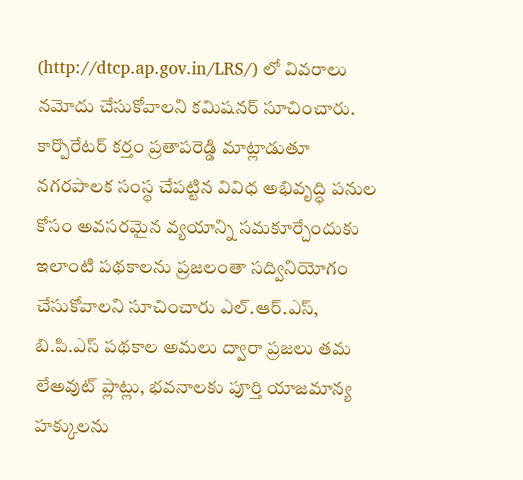(http://dtcp.ap.gov.in/LRS/) లో వివరాలు నమోదు చేసుకోవాలని కమిషనర్ సూచించారు. కార్పొరేటర్ కర్తం ప్రతాపరెడ్డి మాట్లాడుతూ నగరపాలక సంస్థ చేపట్టిన వివిధ అభివృద్ధి పనుల కోసం అవసరమైన వ్యయాన్ని సమకూర్చేందుకు ఇలాంటి పథకాలను ప్రజలంతా సద్వినియోగం చేసుకోవాలని సూచించారు ఎల్.ఆర్.ఎస్, బి.పి.ఎస్ పథకాల అమలు ద్వారా ప్రజలు తమ లేఅవుట్ ప్లాట్లు, భవనాలకు పూర్తి యాజమాన్య హక్కులను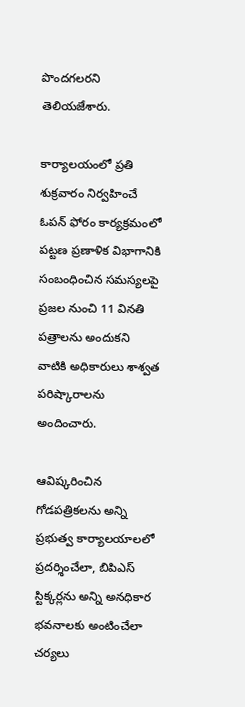పొందగలరని తెలియజేశారు.

కార్యాలయంలో ప్రతి శుక్రవారం నిర్వహించే ఓపన్ ఫోరం కార్యక్రమంలో పట్టణ ప్రణాళిక విభాగానికి సంబంధించిన సమస్యలపై ప్రజల నుంచి 11 వినతి పత్రాలను అందుకని వాటికి అధికారులు శాశ్వత పరిష్కారాలను అందించారు.

ఆవిష్కరించిన గోడపత్రికలను అన్ని ప్రభుత్వ కార్యాలయాలలో ప్రదర్శించేలా, బిపిఎస్ స్టిక్కర్లను అన్ని అనధికార భవనాలకు అంటించేలా చర్యలు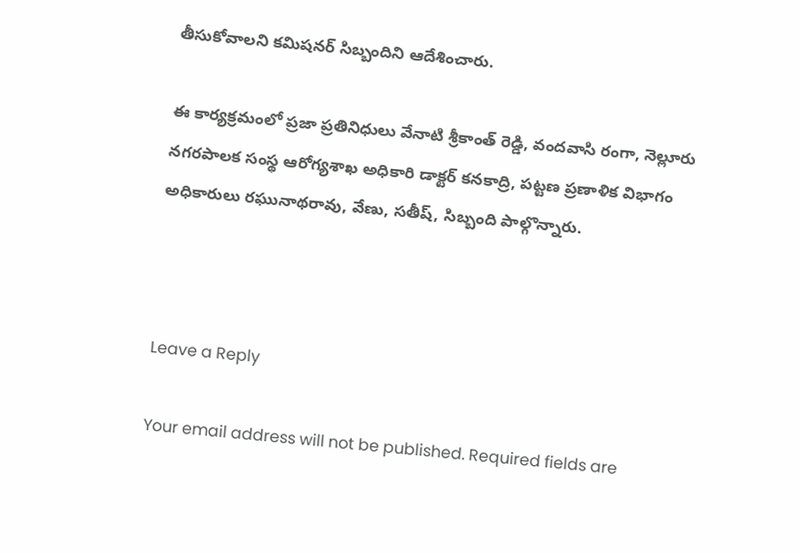తీసుకోవాలని కమిషనర్ సిబ్బందిని ఆదేశించారు.

ఈ కార్యక్రమంలో ప్రజా ప్రతినిధులు వేనాటి శ్రీకాంత్ రెడ్డి, వందవాసి రంగా, నెల్లూరు నగరపాలక సంస్థ ఆరోగ్యశాఖ అధికారి డాక్టర్ కనకాద్రి, పట్టణ ప్రణాళిక విభాగం అధికారులు రఘునాథరావు, వేణు, సతీష్, సిబ్బంది పాల్గొన్నారు.



Leave a Reply

Your email address will not be published. Required fields are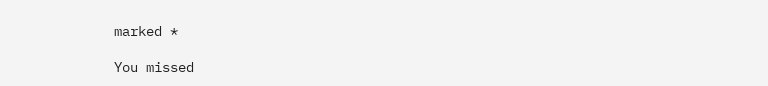marked *

You missed